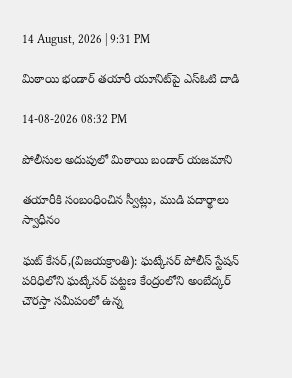14 August, 2026 | 9:31 PM

మిఠాయి భండార్ తయారీ యూనిట్‌పై ఎస్ఓటి దాడి

14-08-2026 08:32 PM

పోలీసుల అదుపులో మిఠాయి బండార్ యజమాని

తయారీకి సంబంధించిన స్వీట్లు, ముడి పదార్థాలు స్వాధీనం

ఘట్ కేసర్,(విజయక్రాంతి): ఘట్కేసర్ పోలీస్ స్టేషన్ పరిధిలోని ఘట్కేసర్ పట్టణ కేంద్రంలోని అంబేద్కర్ చౌరస్తా సమీపంలో ఉన్న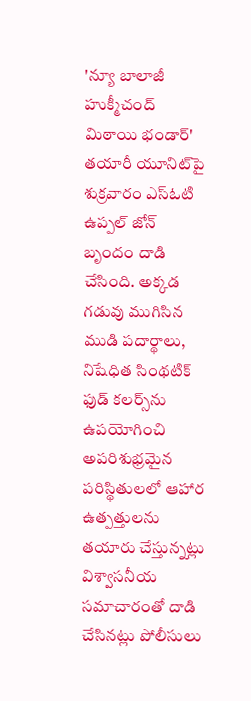'న్యూ బాలాజీ హుక్మీచంద్ మిఠాయి భండార్' తయారీ యూనిట్‌పై శుక్రవారం ఎస్ఓటి ఉప్పల్ జోన్ బృందం దాడి చేసింది. అక్కడ గడువు ముగిసిన ముడి పదార్థాలు, నిషేధిత సింథటిక్ ఫుడ్ కలర్స్‌ను ఉపయోగించి అపరిశుభ్రమైన పరిస్థితులలో ఆహార ఉత్పత్తులను తయారు చేస్తున్నట్లు విశ్వాసనీయ సమాచారంతో దాడి చేసినట్లు పోలీసులు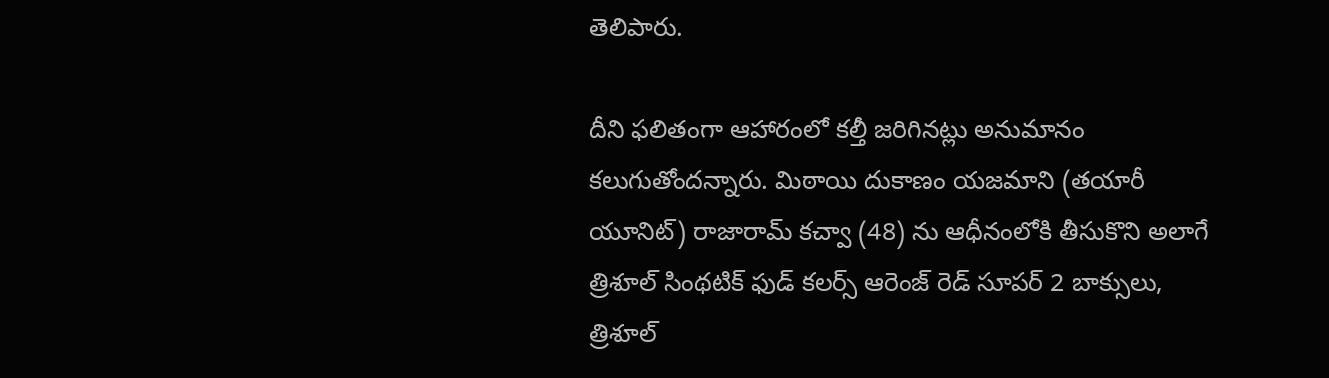తెలిపారు.

దీని ఫలితంగా ఆహారంలో కల్తీ జరిగినట్లు అనుమానం కలుగుతోందన్నారు. మిఠాయి దుకాణం యజమాని (తయారీ యూనిట్) రాజారామ్ కచ్వా (48) ను ఆధీనంలోకి తీసుకొని అలాగే త్రిశూల్ సింథటిక్ ఫుడ్ కలర్స్ ఆరెంజ్ రెడ్ సూపర్ 2 బాక్సులు, త్రిశూల్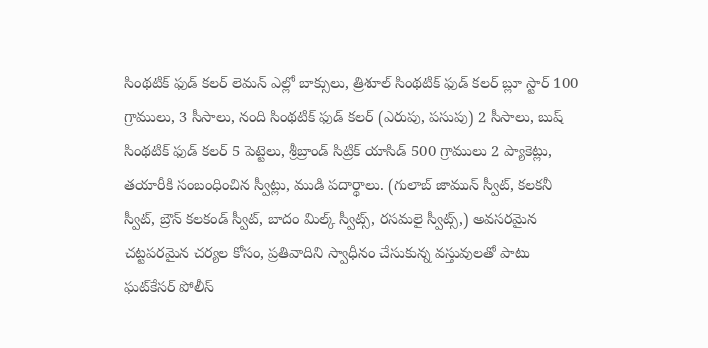సింథటిక్ ఫుడ్ కలర్ లెమన్ ఎల్లో బాక్సులు, త్రిశూల్ సింథటిక్ ఫుడ్ కలర్ బ్లూ స్టార్ 100 గ్రాములు, 3 సీసాలు, నంది సింథటిక్ ఫుడ్ కలర్ (ఎరుపు, పసుపు) 2 సీసాలు, బుష్ సింథటిక్ ఫుడ్ కలర్ 5 పెట్టెలు, శ్రీబ్రాండ్ సిట్రిక్ యాసిడ్ 500 గ్రాములు 2 ప్యాకెట్లు, తయారీకి సంబంధించిన స్వీట్లు, ముడి పదార్థాలు. (గులాబ్ జామున్ స్వీట్, కలకనీ స్వీట్, బ్రౌన్ కలకండ్ స్వీట్, బాదం మిల్క్ స్వీట్స్, రసమలై స్వీట్స్,) అవసరమైన చట్టపరమైన చర్యల కోసం, ప్రతివాదిని స్వాధీనం చేసుకున్న వస్తువులతో పాటు ఘట్‌కేసర్ పోలీస్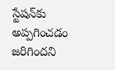స్టేషన్‌కు అప్పగించడం జరిగిందని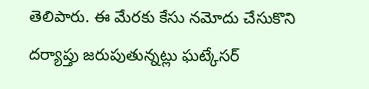తెలిపారు. ఈ మేరకు కేసు నమోదు చేసుకొని దర్యాప్తు జరుపుతున్నట్లు ఘట్కేసర్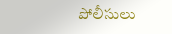పోలీసులు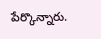పేర్కొన్నారు.